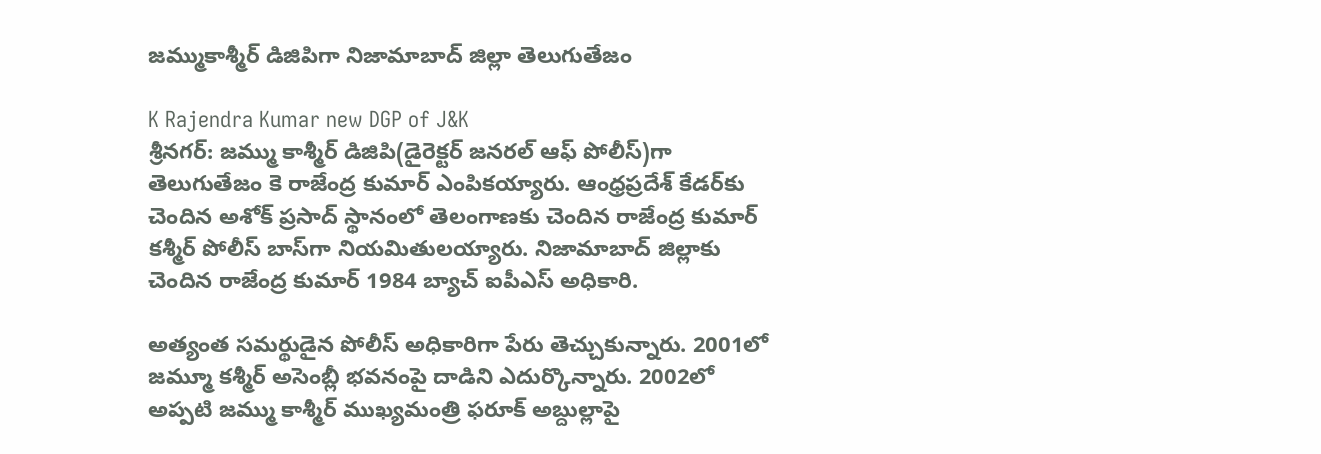జమ్ముకాశ్మీర్ డిజిపిగా నిజామాబాద్ జిల్లా తెలుగుతేజం

K Rajendra Kumar new DGP of J&K
శ్రీనగర్: జమ్ము కాశ్మీర్ డిజిపి(డైరెక్టర్ జనరల్ ఆఫ్ పోలీస్)గా తెలుగుతేజం కె రాజేంద్ర కుమార్ ఎంపికయ్యారు. ఆంధ్రప్రదేశ్ కేడర్‌కు చెందిన అశోక్ ప్రసాద్ స్థానంలో తెలంగాణకు చెందిన రాజేంద్ర కుమార్ కశ్మీర్ పోలీస్ బాస్‌గా నియమితులయ్యారు. నిజామాబాద్ జిల్లాకు చెందిన రాజేంద్ర కుమార్ 1984 బ్యాచ్ ఐపీఎస్ అధికారి.

అత్యంత సమర్థుడైన పోలీస్ అధికారిగా పేరు తెచ్చుకున్నారు. 2001లో జమ్మూ కశ్మీర్ అసెంబ్లీ భవనంపై దాడిని ఎదుర్కొన్నారు. 2002లో అప్పటి జమ్ము కాశ్మీర్ ముఖ్యమంత్రి ఫరూక్ అబ్దుల్లాపై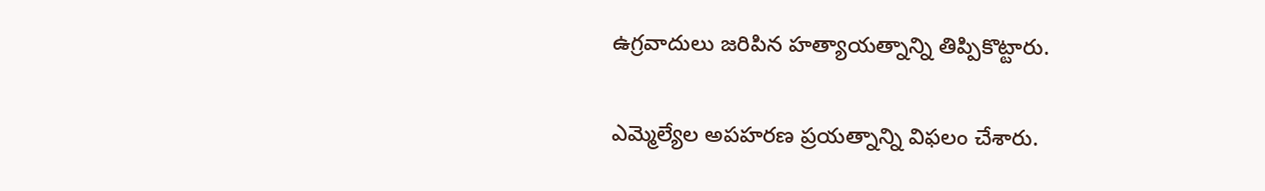ఉగ్రవాదులు జరిపిన హత్యాయత్నాన్ని తిప్పికొట్టారు.

ఎమ్మెల్యేల అపహరణ ప్రయత్నాన్ని విఫలం చేశారు.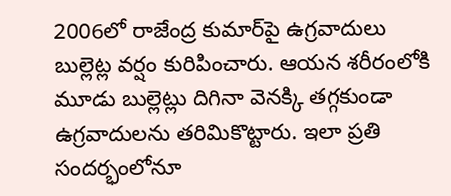2006లో రాజేంద్ర కుమార్‌పై ఉగ్రవాదులు బుల్లెట్ల వర్షం కురిపించారు. ఆయన శరీరంలోకి మూడు బుల్లెట్లు దిగినా వెనక్కి తగ్గకుండా ఉగ్రవాదులను తరిమికొట్టారు. ఇలా ప్రతి సందర్భంలోనూ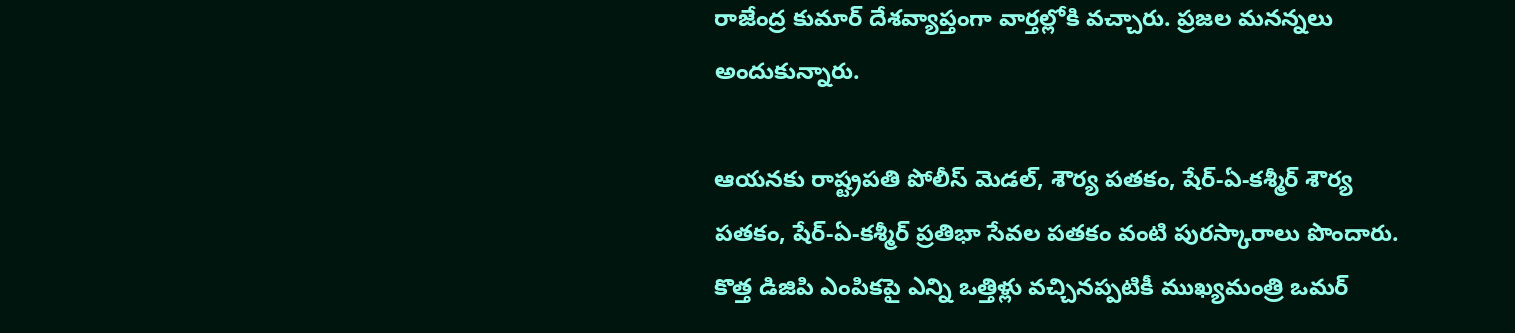రాజేంద్ర కుమార్ దేశవ్యాప్తంగా వార్తల్లోకి వచ్చారు. ప్రజల మనన్నలు అందుకున్నారు.

ఆయనకు రాష్ట్రపతి పోలీస్ మెడల్, శౌర్య పతకం, షేర్-ఏ-కశ్మీర్ శౌర్య పతకం, షేర్-ఏ-కశ్మీర్ ప్రతిభా సేవల పతకం వంటి పురస్కారాలు పొందారు. కొత్త డిజిపి ఎంపికపై ఎన్ని ఒత్తిళ్లు వచ్చినప్పటికీ ముఖ్యమంత్రి ఒమర్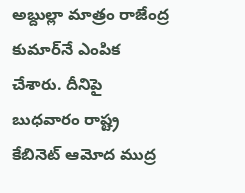అబ్దుల్లా మాత్రం రాజేంద్ర కుమార్‌నే ఎంపిక చేశారు. దీనిపై బుధవారం రాష్ట్ర కేబినెట్ ఆమోద ముద్ర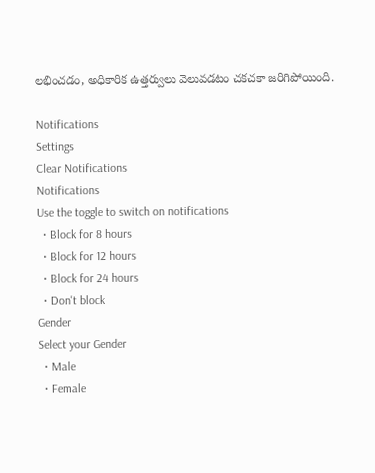లభించడం, అధికారిక ఉత్తర్వులు వెలువడటం చకచకా జరిగిపోయింది.

Notifications
Settings
Clear Notifications
Notifications
Use the toggle to switch on notifications
  • Block for 8 hours
  • Block for 12 hours
  • Block for 24 hours
  • Don't block
Gender
Select your Gender
  • Male
  • Female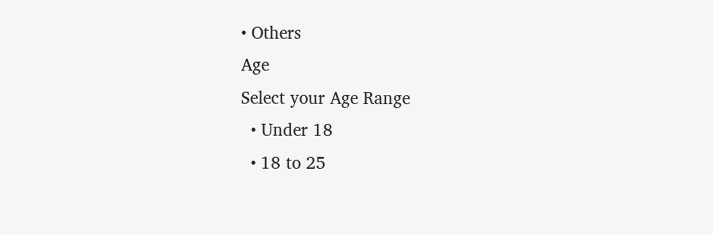• Others
Age
Select your Age Range
  • Under 18
  • 18 to 25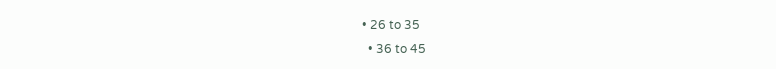• 26 to 35
  • 36 to 45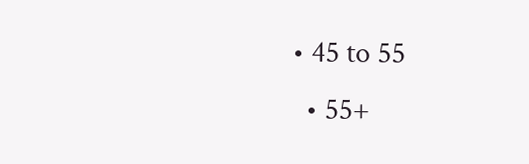• 45 to 55
  • 55+